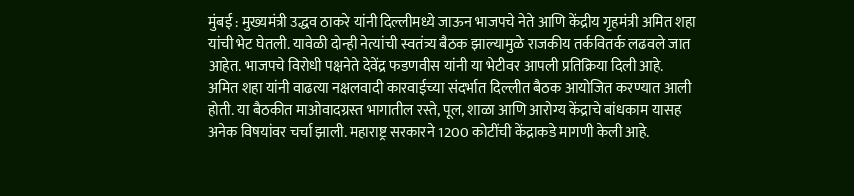मुंबई : मुख्यमंत्री उद्धव ठाकरे यांनी दिल्लीमध्ये जाऊन भाजपचे नेते आणि केंद्रीय गृहमंत्री अमित शहा यांची भेट घेतली. यावेळी दोन्ही नेत्यांची स्वतंत्र्य बैठक झाल्यामुळे राजकीय तर्कवितर्क लढवले जात आहेत. भाजपचे विरोधी पक्षनेते देवेंद्र फडणवीस यांनी या भेटीवर आपली प्रतिक्रिया दिली आहे.
अमित शहा यांनी वाढत्या नक्षलवादी कारवाईच्या संदर्भात दिल्लीत बैठक आयोजित करण्यात आली होती. या बैठकीत माओवादग्रस्त भागातील रस्ते, पूल, शाळा आणि आरोग्य केंद्राचे बांधकाम यासह अनेक विषयांवर चर्चा झाली. महाराष्ट्र सरकारने 1200 कोटींची केंद्राकडे मागणी केली आहे.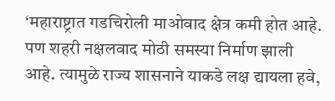‘महाराष्ट्रात गडचिरोली माओवाद क्षेत्र कमी होत आहे. पण शहरी नक्षलवाद मोठी समस्या निर्माण झाली आहे. त्यामुळे राज्य शासनाने याकडे लक्ष द्यायला हवे,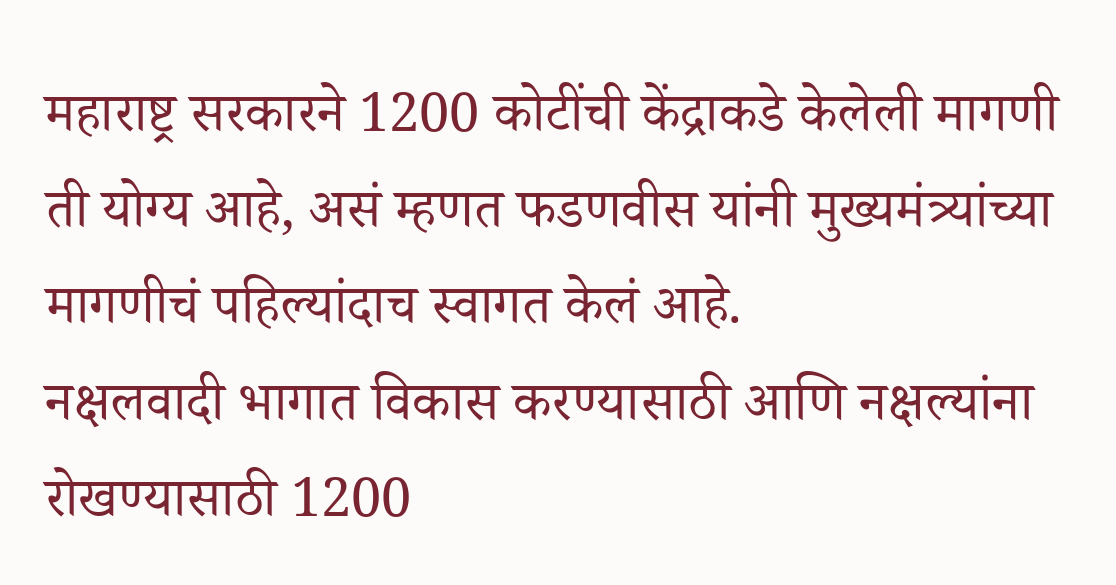महाराष्ट्र सरकारने 1200 कोटींची केंद्राकडे केलेली मागणी ती योग्य आहे, असं म्हणत फडणवीस यांनी मुख्यमंत्र्यांच्या मागणीचं पहिल्यांदाच स्वागत केलं आहे.
नक्षलवादी भागात विकास करण्यासाठी आणि नक्षल्यांना रोखण्यासाठी 1200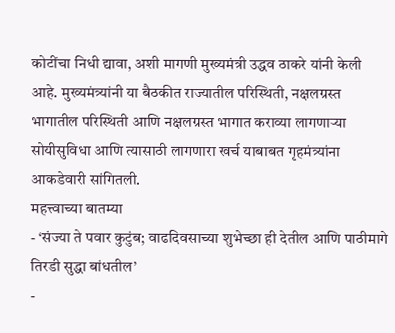कोटींचा निधी द्यावा, अशी मागणी मुख्यमंत्री उद्धव ठाकरे यांनी केली आहे. मुख्यमंत्र्यांनी या बैठकीत राज्यातील परिस्थिती, नक्षलग्रस्त भागातील परिस्थिती आणि नक्षलग्रस्त भागात कराव्या लागणाऱ्या सोयीसुविधा आणि त्यासाठी लागणारा खर्च याबाबत गृहमंत्र्यांना आकडेवारी सांगितली.
महत्त्वाच्या बातम्या
- ‘संज्या ते पवार कुटुंब; वाढदिवसाच्या शुभेच्छा ही देतील आणि पाठीमागे तिरडी सुद्धा बांधतील’
-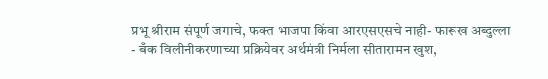प्रभू श्रीराम संपूर्ण जगाचे, फक्त भाजपा किंवा आरएसएसचे नाही- फारूख अब्दुल्ला
- बँक विलीनीकरणाच्या प्रक्रियेवर अर्थमंत्री निर्मला सीतारामन खुश,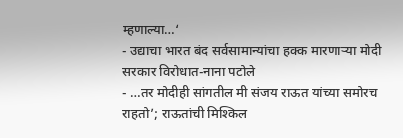म्हणाल्या…‘
- उद्याचा भारत बंद सर्वसामान्यांचा हक्क मारणाऱ्या मोदी सरकार विरोधात-नाना पटोले
- …तर मोदीही सांगतील मी संजय राऊत यांच्या समोरच राहतो’; राऊतांची मिश्किल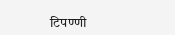टिपण्णी